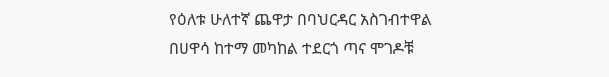የዕለቱ ሁለተኛ ጨዋታ በባህርዳር አስገብተዋል በሀዋሳ ከተማ መካከል ተደርጎ ጣና ሞገዶቹ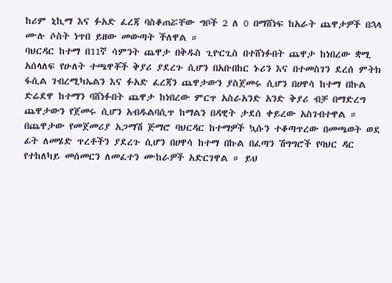ከሪም ኒኪማ እና ፉአድ ፈረጃ ባስቆጠሯቸው ግቦች 2 ለ 0 በማሸነፍ ከአራት ጨዋታዎች በኋላ ሙሉ ሶስት ነጥበ ይዘው መውጣት ችለዋል ።
ባህርዳር ከተማ በ11ኛ ሳምንት ጨዋታ በቅዱስ ጊዮርጊስ በተሸነፉበት ጨዋታ ከነበረው ቋሚ አሰላለፍ የሁለት ተጫዋቾች ቅያሪ ያደረጉ ሲሆን በአቡበከር ኑሪን እና በተመስገን ደረሰ ምትክ ፋሲል ገብረሚካኤልን እና ፉአድ ፈረጃን ጨዋታውን ያስጀመሩ ሲሆን በሀዋሳ ከተማ በኩል ድሬደዋ ከተማን ባሸነፉበት ጨዋታ ከነበረው ምርጥ አስራአንድ አንድ ቅያሪ ብቻ በማድረግ ጨዋታውን የጀመሩ ሲሆን አብዱልባሲጥ ከማልን በዳዊት ታደሰ ቀይረው አስገብተዋል ።
በጨዋታው የመጀመሪያ አጋማሽ ጅማሮ ባህርዳር ከተማዎች ኳሱን ተቆጣጥረው በመጫወት ወደ ፊት ለመሄድ ጥረቶችን ያደረጉ ሲሆን በሀዋሳ ከተማ በኩል በፈጣን ሽግግሮች የባህር ዳር የተከለካይ መሰመርን ለመፈተን ሙከራዎች አድርገዋል ። ይህ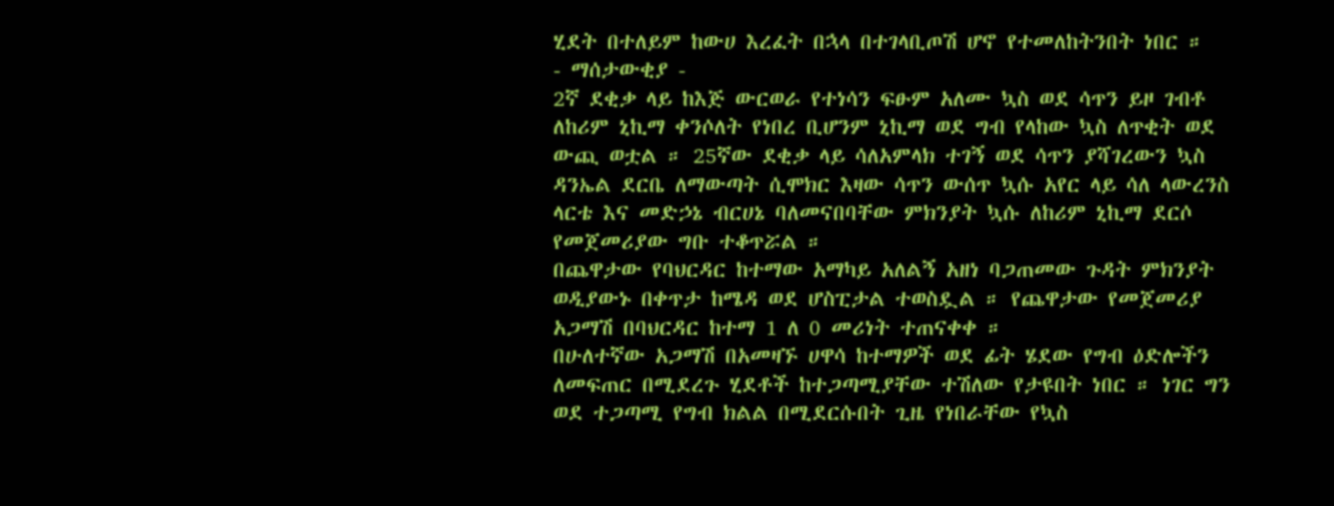ሂደት በተለይም ከውሀ እረፈት በኋላ በተገላቢጦሽ ሆኖ የተመለከትንበት ነበር ።
- ማሰታውቂያ -
2ኛ ደቂቃ ላይ ከእጅ ውርወራ የተነሳን ፍፁም አለሙ ኳስ ወደ ሳጥን ይዞ ገብቶ ለከሪም ኒኪማ ቀንሶለት የነበረ ቢሆንም ኒኪማ ወደ ግብ የላከው ኳስ ለጥቂት ወደ ውጪ ወቷል ። 25ኛው ደቂቃ ላይ ሳለአምላክ ተገኝ ወደ ሳጥን ያሻገረውን ኳስ ዳንኤል ደርቤ ለማውጣት ሲሞክር እዛው ሳጥን ውሰጥ ኳሱ አየር ላይ ሳለ ላውረንስ ላርቴ እና መድኃኔ ብርሀኔ ባለመናበባቸው ምክንያት ኳሱ ለከሪም ኒኪማ ደርሶ የመጀመሪያው ግቡ ተቆጥሯል ።
በጨዋታው የባህርዳር ከተማው አማካይ አለልኝ አዘነ ባጋጠመው ጉዳት ምክንያት ወዲያውኑ በቀጥታ ከሜዳ ወደ ሆስፒታል ተወስዷል ። የጨዋታው የመጀመሪያ አጋማሽ በባህርዳር ከተማ 1 ለ 0 መሪነት ተጠናቀቀ ።
በሁለተኛው አጋማሽ በአመዛኙ ሀዋሳ ከተማዎች ወደ ፊት ሄደው የግብ ዕድሎችን ለመፍጠር በሚደረጉ ሂደቶች ከተጋጣሚያቸው ተሽለው የታዩበት ነበር ። ነገር ግን ወደ ተጋጣሚ የግብ ክልል በሚደርሱበት ጊዜ የነበራቸው የኳስ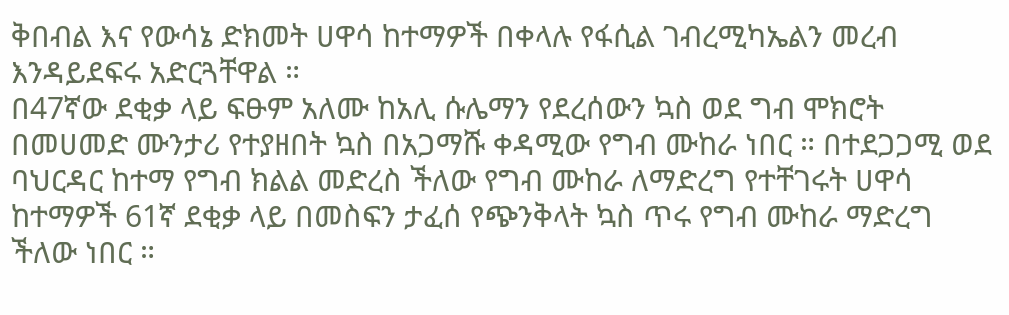ቅበብል እና የውሳኔ ድክመት ሀዋሳ ከተማዎች በቀላሉ የፋሲል ገብረሚካኤልን መረብ እንዳይደፍሩ አድርጓቸዋል ።
በ47ኛው ደቂቃ ላይ ፍፁም አለሙ ከአሊ ሱሌማን የደረሰውን ኳስ ወደ ግብ ሞክሮት በመሀመድ ሙንታሪ የተያዘበት ኳስ በአጋማሹ ቀዳሚው የግብ ሙከራ ነበር ። በተደጋጋሚ ወደ ባህርዳር ከተማ የግብ ክልል መድረስ ችለው የግብ ሙከራ ለማድረግ የተቸገሩት ሀዋሳ ከተማዎች 61ኛ ደቂቃ ላይ በመስፍን ታፈሰ የጭንቅላት ኳስ ጥሩ የግብ ሙከራ ማድረግ ችለው ነበር ።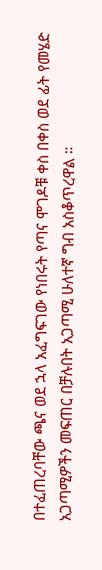በተፈጠረባቸው ጫና ወደ ኋላ አፈግፍገው የነበሩት የጣና ሞገዶቹ ቀስ በቀስ ወደ ፊት የመሄድ አጋጣሚዎችን መፍጠር በቻሉበት አጋጣሚ ሁለተኛ ግብ አስቆጥረዋል ።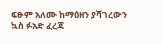ፍፁም አለሙ ከማዕዘን ያሻገረውን ኳስ ፉአድ ፈረጃ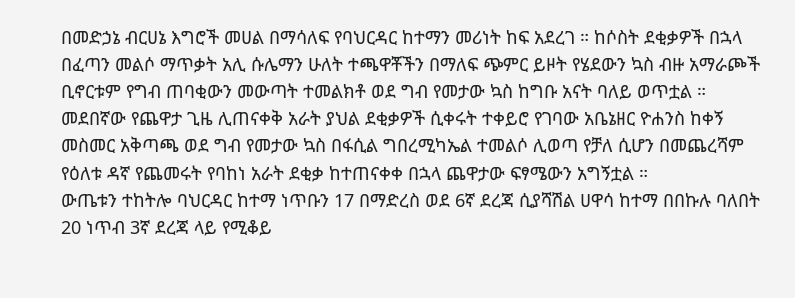በመድኃኔ ብርሀኔ እግሮች መሀል በማሳለፍ የባህርዳር ከተማን መሪነት ከፍ አደረገ ። ከሶስት ደቂቃዎች በኋላ በፈጣን መልሶ ማጥቃት አሊ ሱሌማን ሁለት ተጫዋቾችን በማለፍ ጭምር ይዞት የሄደውን ኳስ ብዙ አማራጮች ቢኖርቱም የግብ ጠባቂውን መውጣት ተመልክቶ ወደ ግብ የመታው ኳስ ከግቡ አናት ባለይ ወጥቷል ።
መደበኛው የጨዋታ ጊዜ ሊጠናቀቅ አራት ያህል ደቂቃዎች ሲቀሩት ተቀይሮ የገባው አቤኔዘር ዮሐንስ ከቀኝ መስመር አቅጣጫ ወደ ግብ የመታው ኳስ በፋሲል ግበረሚካኤል ተመልሶ ሊወጣ የቻለ ሲሆን በመጨረሻም የዕለቱ ዳኛ የጨመሩት የባከነ አራት ደቂቃ ከተጠናቀቀ በኋላ ጨዋታው ፍፃሜውን አግኝቷል ።
ውጤቱን ተከትሎ ባህርዳር ከተማ ነጥቡን 17 በማድረስ ወደ 6ኛ ደረጃ ሲያሻሽል ሀዋሳ ከተማ በበኩሉ ባለበት 20 ነጥብ 3ኛ ደረጃ ላይ የሚቆይ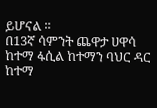ይሆናል ።
በ13ኛ ሳምንት ጨዋታ ሀዋሳ ከተማ ፋሲል ከተማን ባህር ዳር ከተማ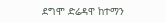ደግሞ ድሬዳዋ ከተማን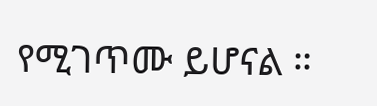የሚገጥሙ ይሆናል ።